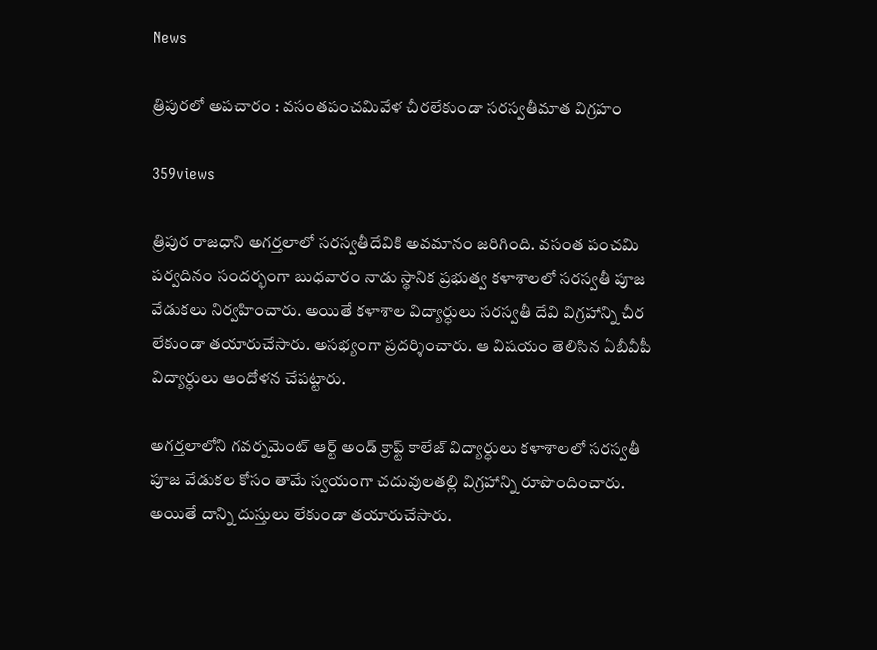News

త్రిపురలో అపచారం : వసంతపంచమివేళ చీరలేకుండా సరస్వతీమాత విగ్రహం

359views

త్రిపుర రాజధాని అగర్తలాలో సరస్వతీదేవికి అవమానం జరిగింది. వసంత పంచమి పర్వదినం సందర్భంగా బుధవారం నాడు స్థానిక ప్రభుత్వ కళాశాలలో సరస్వతీ పూజ వేడుకలు నిర్వహించారు. అయితే కళాశాల విద్యార్ధులు సరస్వతీ దేవి విగ్రహాన్ని చీర లేకుండా తయారుచేసారు. అసభ్యంగా ప్రదర్శించారు. ఆ విషయం తెలిసిన ఏబీవీపీ విద్యార్ధులు ఆందోళన చేపట్టారు.

అగర్తలాలోని గవర్నమెంట్ ఆర్ట్ అండ్ క్రాఫ్ట్ కాలేజ్‌ విద్యార్ధులు కళాశాలలో సరస్వతీ పూజ వేడుకల కోసం తామే స్వయంగా చదువులతల్లి విగ్రహాన్ని రూపొందించారు. అయితే దాన్ని దుస్తులు లేకుండా తయారుచేసారు.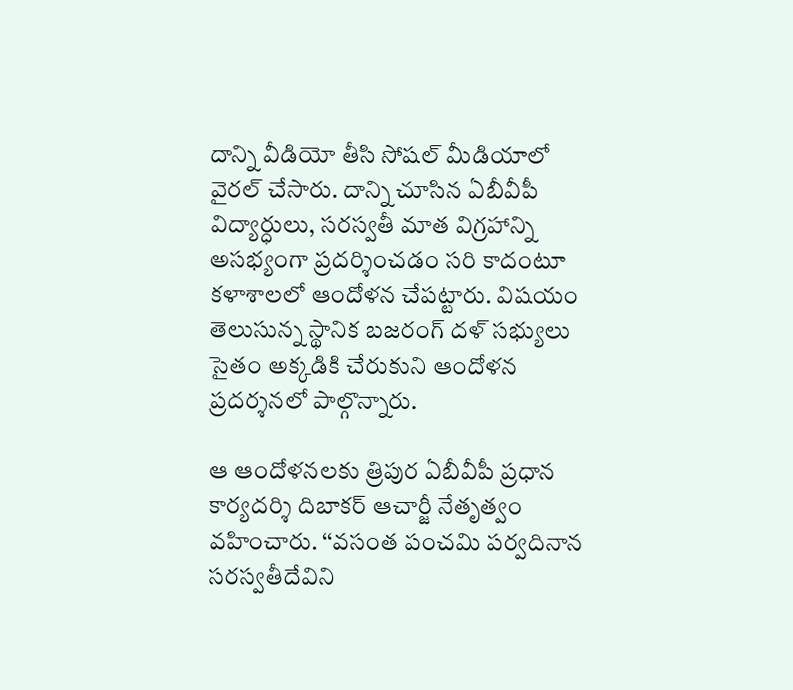దాన్ని వీడియో తీసి సోషల్ మీడియాలో వైరల్ చేసారు. దాన్ని చూసిన ఏబీవీపీ విద్యార్ధులు, సరస్వతీ మాత విగ్రహాన్ని అసభ్యంగా ప్రదర్శించడం సరి కాదంటూ కళాశాలలో ఆందోళన చేపట్టారు. విషయం తెలుసున్న స్థానిక బజరంగ్ దళ్ సభ్యులు సైతం అక్కడికి చేరుకుని ఆందోళన ప్రదర్శనలో పాల్గొన్నారు.

ఆ ఆందోళనలకు త్రిపుర ఏబీవీపీ ప్రధాన కార్యదర్శి దిబాకర్ ఆచార్జీ నేతృత్వం వహించారు. ‘‘వసంత పంచమి పర్వదినాన సరస్వతీదేవిని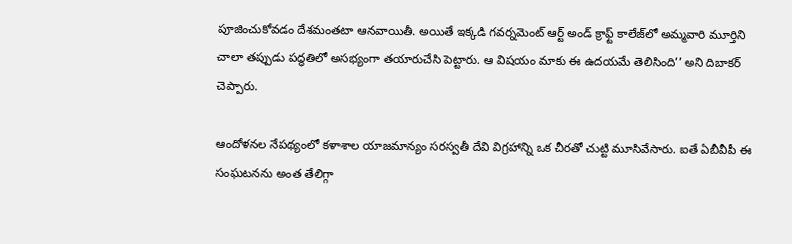పూజించుకోవడం దేశమంతటా ఆనవాయితీ. అయితే ఇక్కడి గవర్నమెంట్ ఆర్ట్ అండ్ క్రాఫ్ట్ కాలేజ్‌లో అమ్మవారి మూర్తిని చాలా తప్పుడు పద్ధతిలో అసభ్యంగా తయారుచేసి పెట్టారు. ఆ విషయం మాకు ఈ ఉదయమే తెలిసింది’’ అని దిబాకర్ చెప్పారు.

ఆందోళనల నేపథ్యంలో కళాశాల యాజమాన్యం సరస్వతీ దేవి విగ్రహాన్ని ఒక చీరతో చుట్టి మూసివేసారు. ఐతే ఏబీవీపీ ఈ సంఘటనను అంత తేలిగ్గా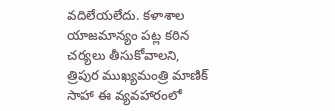వదిలేయలేదు. కళాశాల యాజమాన్యం పట్ల కఠిన చర్యలు తీసుకోవాలని, త్రిపుర ముఖ్యమంత్రి మాణిక్ సాహా ఈ వ్యవహారంలో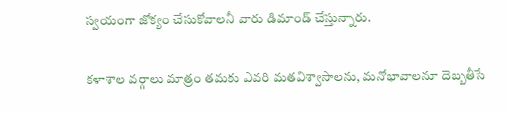స్వయంగా జోక్యం చేసుకోవాలనీ వారు డిమాండ్ చేస్తున్నారు.

కళాశాల వర్గాలు మాత్రం తమకు ఎవరి మతవిశ్వాసాలను, మనోభావాలనూ దెబ్బతీసే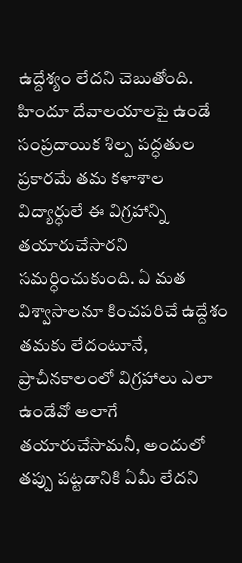ఉద్దేశ్యం లేదని చెబుతోంది. హిందూ దేవాలయాలపై ఉండే సంప్రదాయిక శిల్ప పద్ధతుల ప్రకారమే తమ కళాశాల విద్యార్ధులే ఈ విగ్రహాన్ని తయారుచేసారని సమర్ధించుకుంది. ఏ మత విశ్వాసాలనూ కించపరిచే ఉద్దేశం తమకు లేదంటూనే, ప్రాచీనకాలంలో విగ్రహాలు ఎలా ఉండేవో అలాగే తయారుచేసామనీ, అందులో తప్పు పట్టడానికి ఏమీ లేదని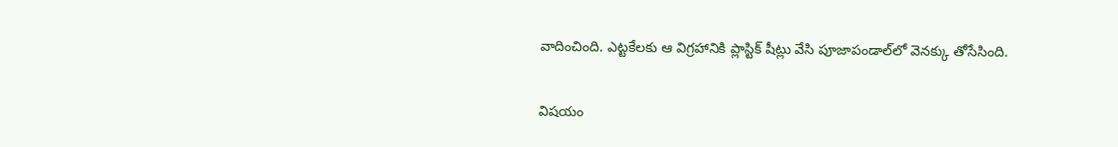వాదించింది. ఎట్టకేలకు ఆ విగ్రహానికి ప్లాస్టిక్ షీట్లు వేసి పూజాపండాల్‌లో వెనక్కు తోసేసింది.

విషయం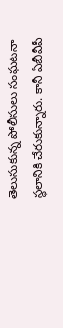తెలుసుకున్న పోలీసులు సంఘటనా స్థలానికి చేరుకున్నారు. కానీ ఏబీవీపీ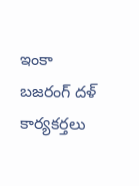ఇంకా బజరంగ్ దళ్ కార్యకర్తలు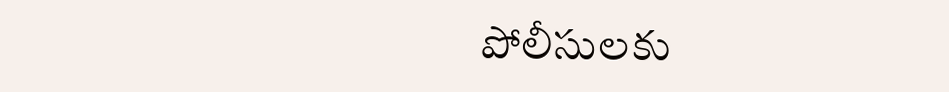పోలీసులకు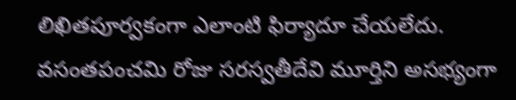లిఖితపూర్వకంగా ఎలాంటి ఫిర్యాదూ చేయలేదు. వసంతపంచమి రోజు సరస్వతీదేవి మూర్తిని అసభ్యంగా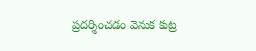ప్రదర్శించడం వెనుక కుట్ర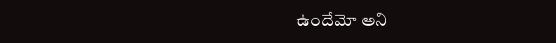ఉందేమో అని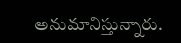అనుమానిస్తున్నారు.